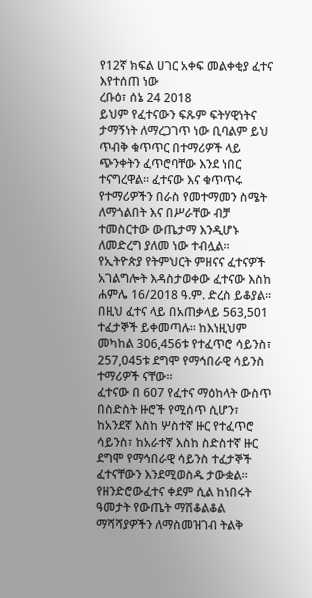የ12ኛ ክፍል ሀገር አቀፍ መልቀቂያ ፈተና እየተሰጠ ነው
ረቡዕ፣ ሰኔ 24 2018
ይህም የፈተናውን ፍጹም ፍትሃዊነትና ታማኝነት ለማረጋገጥ ነው ቢባልም ይህ ጥብቅ ቁጥጥር በተማሪዎች ላይ ጭንቀትን ፈጥሮባቸው እንደ ነበር ተናግረዋል። ፈተናው እና ቁጥጥሩ የተማሪዎችን በራስ የመተማመን ስሜት ለማጎልበት እና በሥራቸው ብቻ ተመስርተው ውጤታማ እንዲሆኑ ለመድረግ ያለመ ነው ተብሏል።
የኢትዮጵያ የትምህርት ምዘናና ፈተናዎች አገልግሎት እዳስታወቀው ፈተናው እስከ ሐምሌ 16/2018 ዓ.ም. ድረስ ይቆያል። በዚህ ፈተና ላይ በአጠቃላይ 563,501 ተፈታኞች ይቀመጣሉ። ከእነዚህም መካከል 306,456ቱ የተፈጥሮ ሳይንስ፣ 257,045ቱ ደግሞ የማኅበራዊ ሳይንስ ተማሪዎች ናቸው።
ፈተናው በ 607 የፈተና ማዕከላት ውስጥ በስድስት ዙሮች የሚሰጥ ሲሆን፣ ከአንደኛ እስከ ሦስተኛ ዙር የተፈጥሮ ሳይንስ፣ ከአራተኛ እስከ ስድስተኛ ዙር ደግሞ የማኅበራዊ ሳይንስ ተፈታኞች ፈተናቸውን እንደሚወስዱ ታውቋል። የዘንድሮውፈተና ቀደም ሲል ከነበሩት ዓመታት የውጤት ማሽቆልቆል ማሻሻያዎችን ለማስመዝገብ ትልቅ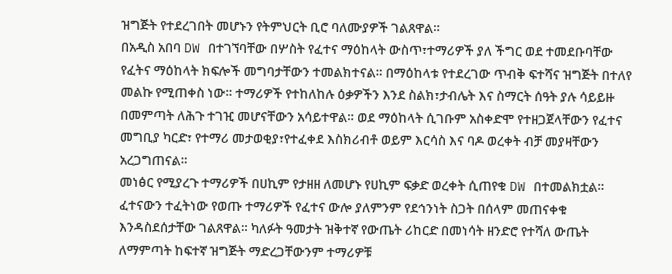ዝግጅት የተደረገበት መሆኑን የትምህርት ቢሮ ባለሙያዎች ገልጸዋል።
በአዲስ አበባ DW በተገኘባቸው በሦስት የፈተና ማዕከላት ውስጥ፣ተማሪዎች ያለ ችግር ወደ ተመደቡባቸው የፈትና ማዕከላት ክፍሎች መግባታቸውን ተመልክተናል። በማዕከላቱ የተደረገው ጥብቅ ፍተሻና ዝግጅት በተለየ መልኩ የሚጠቀስ ነው። ተማሪዎች የተከለከሉ ዕቃዎችን እንደ ስልክ፣ታብሌት እና ስማርት ሰዓት ያሉ ሳይይዙ በመምጣት ለሕጉ ተገዢ መሆናቸውን አሳይተዋል። ወደ ማዕከላት ሲገቡም አስቀድሞ የተዘጋጀላቸውን የፈተና መግቢያ ካርድ፣ የተማሪ መታወቂያ፣የተፈቀደ እስክሪብቶ ወይም እርሳስ እና ባዶ ወረቀት ብቻ መያዛቸውን አረጋግጠናል።
መነፅር የሚያረጉ ተማሪዎች በሀኪም የታዘዘ ለመሆኑ የሀኪም ፍቃድ ወረቀት ሲጠየቁ DW በተመልክቷል። ፈተናውን ተፈትነው የወጡ ተማሪዎች የፈተና ውሎ ያለምንም የደኅንነት ስጋት በሰላም መጠናቀቁ እንዳስደሰታቸው ገልጸዋል። ካለፉት ዓመታት ዝቅተኛ የውጤት ሪከርድ በመነሳት ዘንድሮ የተሻለ ውጤት ለማምጣት ከፍተኛ ዝግጅት ማድረጋቸውንም ተማሪዎቹ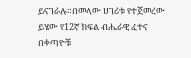ይናገራሉ።በመላው ሀገሪቱ የተጀመረው ይሄው የ12ኛ ክፍል ብሔራዊ ፈተና በቀጣዮቹ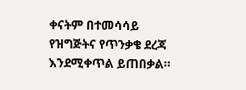ቀናትም በተመሳሳይ የዝግጅትና የጥንቃቄ ደረጃ እንደሚቀጥል ይጠበቃል።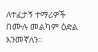ለተፈታኝ ተማሪዎች በሙሉ መልካም ዕድል እንመኛለን።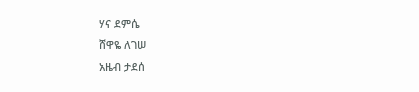ሃና ደምሴ
ሸዋዬ ለገሠ
አዜብ ታደሰ